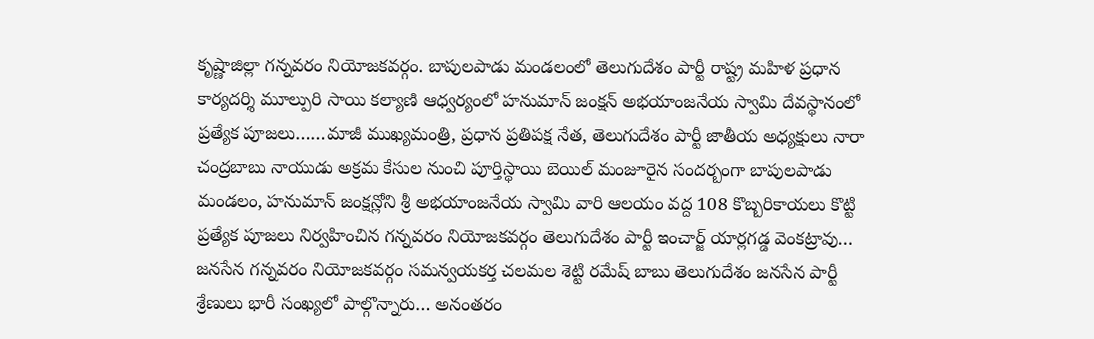కృష్ణాజిల్లా గన్నవరం నియోజకవర్గం. బాపులపాడు మండలంలో తెలుగుదేశం పార్టీ రాష్ట్ర మహిళ ప్రధాన కార్యదర్శి మూల్పురి సాయి కల్యాణి ఆధ్వర్యంలో హనుమాన్ జంక్షన్ అభయాంజనేయ స్వామి దేవస్థానంలో ప్రత్యేక పూజలు……మాజీ ముఖ్యమంత్రి, ప్రధాన ప్రతిపక్ష నేత, తెలుగుదేశం పార్టీ జాతీయ అధ్యక్షులు నారా చంద్రబాబు నాయుడు అక్రమ కేసుల నుంచి పూర్తిస్థాయి బెయిల్ మంజూరైన సందర్బంగా బాపులపాడు మండలం, హనుమాన్ జంక్షన్లోని శ్రీ అభయాంజనేయ స్వామి వారి ఆలయం వద్ద 108 కొబ్బరికాయలు కొట్టి ప్రత్యేక పూజలు నిర్వహించిన గన్నవరం నియోజకవర్గం తెలుగుదేశం పార్టీ ఇంచార్జ్ యార్లగడ్డ వెంకట్రావు… జనసేన గన్నవరం నియోజకవర్గం సమన్వయకర్త చలమల శెట్టి రమేష్ బాబు తెలుగుదేశం జనసేన పార్టీ శ్రేణులు భారీ సంఖ్యలో పాల్గొన్నారు… అనంతరం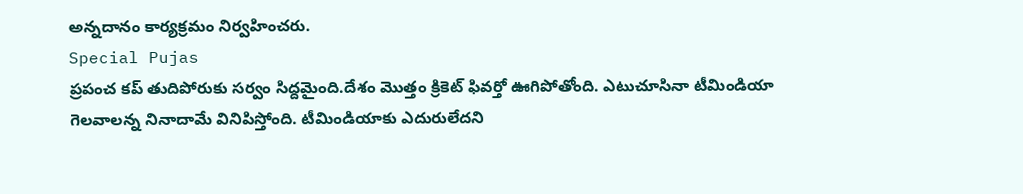అన్నదానం కార్యక్రమం నిర్వహించరు.
Special Pujas
ప్రపంచ కప్ తుదిపోరుకు సర్వం సిద్దమైంది.దేశం మొత్తం క్రికెట్ ఫివర్తో ఊగిపోతోంది. ఎటుచూసినా టీమిండియా గెలవాలన్న నినాదామే వినిపిస్తోంది. టీమిండియాకు ఎదురులేదని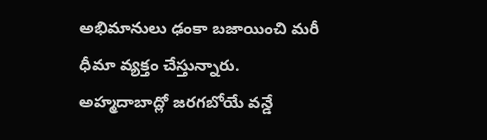అభిమానులు ఢంకా బజాయించి మరీ ధీమా వ్యక్తం చేస్తున్నారు. అహ్మదాబాద్లో జరగబోయే వన్డే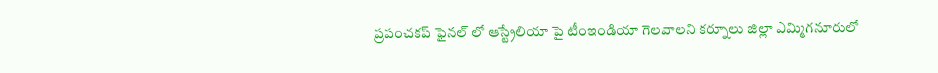ప్రపంచకప్ ఫైనల్ లో ఆస్ట్రేలియా పై టీంఇండియా గెలవాలని కర్నూలు జిల్లా ఎమ్మిగనూరులో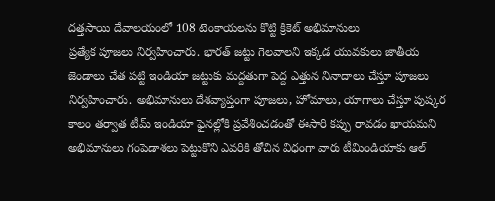దత్తసాయి దేవాలయంలో 108 టెంకాయలను కొట్టి క్రికెట్ అభిమానులు
ప్రత్యేక పూజలు నిర్వహించారు. భారత్ జట్టు గెలవాలని ఇక్కడ యువకులు జాతీయ జెండాలు చేత పట్టి ఇండియా జట్టుకు మద్దతుగా పెద్ద ఎత్తున నినాదాలు చేస్తూ పూజలు నిర్వహించారు. అభిమానులు దేశవ్యాప్తంగా పూజలు, హోమాలు, యాగాలు చేస్తూ పుష్కర కాలం తర్వాత టీమ్ ఇండియా ఫైనల్లోకి ప్రవేశించడంతో ఈసారి కప్పు రావడం ఖాయమని అభిమానులు గంపెడాశలు పెట్టుకొని ఎవరికి తోచిన విధంగా వారు టీమిండియాకు ఆల్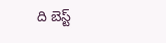ది బెస్ట్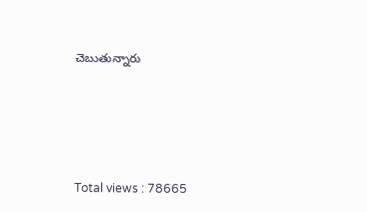చెబుతున్నారు





Total views : 78665